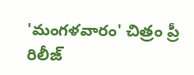'మంగళవారం' చిత్రం ప్రీ రిలీజ్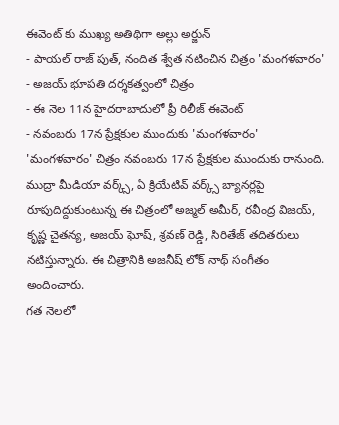ఈవెంట్ కు ముఖ్య అతిథిగా అల్లు అర్జున్
- పాయల్ రాజ్ పుత్, నందిత శ్వేత నటించిన చిత్రం 'మంగళవారం'
- అజయ్ భూపతి దర్శకత్వంలో చిత్రం
- ఈ నెల 11న హైదరాబాదులో ప్రీ రిలీజ్ ఈవెంట్
- నవంబరు 17న ప్రేక్షకుల ముందుకు 'మంగళవారం'
'మంగళవారం' చిత్రం నవంబరు 17న ప్రేక్షకుల ముందుకు రానుంది. ముద్రా మీడియా వర్క్స్, ఏ క్రియేటివ్ వర్క్స్ బ్యానర్లపై రూపుదిద్దుకుంటున్న ఈ చిత్రంలో అజ్మల్ అమీర్, రవీంద్ర విజయ్, కృష్ణ చైతన్య, అజయ్ ఘోష్, శ్రవణ్ రెడ్డి, సిరితేజ్ తదితరులు నటిస్తున్నారు. ఈ చిత్రానికి అజనీష్ లోక్ నాథ్ సంగీతం అందించారు.
గత నెలలో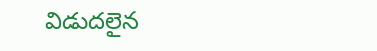విడుదలైన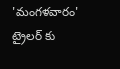'మంగళవారం' ట్రైలర్ కు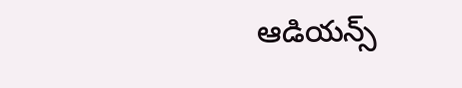ఆడియన్స్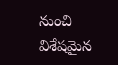నుంచి విశేషమైన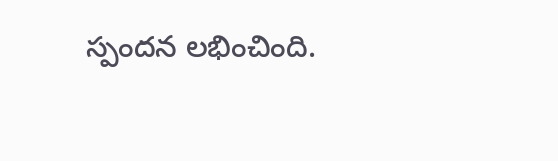స్పందన లభించింది.